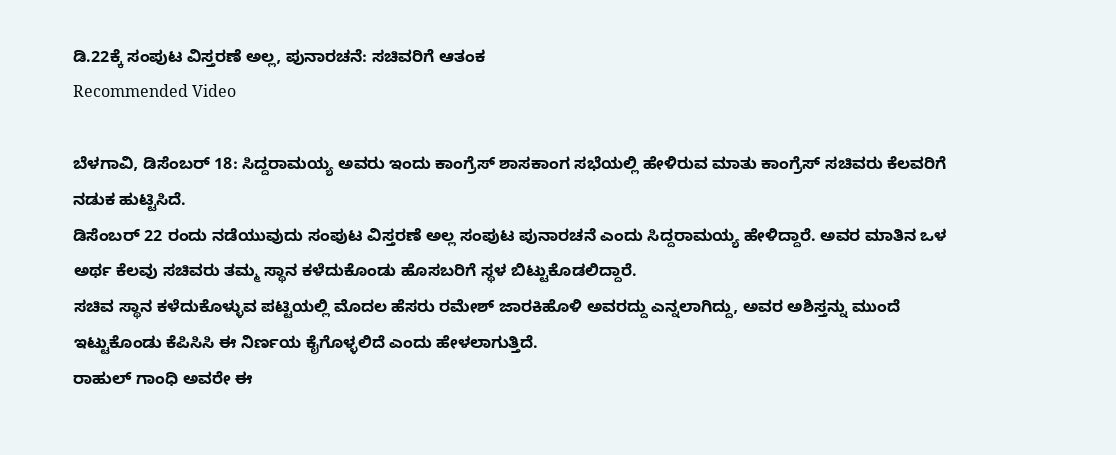ಡಿ.22ಕ್ಕೆ ಸಂಪುಟ ವಿಸ್ತರಣೆ ಅಲ್ಲ, ಪುನಾರಚನೆ: ಸಚಿವರಿಗೆ ಆತಂಕ
Recommended Video

ಬೆಳಗಾವಿ, ಡಿಸೆಂಬರ್ 18: ಸಿದ್ದರಾಮಯ್ಯ ಅವರು ಇಂದು ಕಾಂಗ್ರೆಸ್ ಶಾಸಕಾಂಗ ಸಭೆಯಲ್ಲಿ ಹೇಳಿರುವ ಮಾತು ಕಾಂಗ್ರೆಸ್ ಸಚಿವರು ಕೆಲವರಿಗೆ ನಡುಕ ಹುಟ್ಟಿಸಿದೆ.
ಡಿಸೆಂಬರ್ 22 ರಂದು ನಡೆಯುವುದು ಸಂಪುಟ ವಿಸ್ತರಣೆ ಅಲ್ಲ ಸಂಪುಟ ಪುನಾರಚನೆ ಎಂದು ಸಿದ್ದರಾಮಯ್ಯ ಹೇಳಿದ್ದಾರೆ. ಅವರ ಮಾತಿನ ಒಳ ಅರ್ಥ ಕೆಲವು ಸಚಿವರು ತಮ್ಮ ಸ್ಥಾನ ಕಳೆದುಕೊಂಡು ಹೊಸಬರಿಗೆ ಸ್ಥಳ ಬಿಟ್ಟುಕೊಡಲಿದ್ದಾರೆ.
ಸಚಿವ ಸ್ಥಾನ ಕಳೆದುಕೊಳ್ಳುವ ಪಟ್ಟಿಯಲ್ಲಿ ಮೊದಲ ಹೆಸರು ರಮೇಶ್ ಜಾರಕಿಹೊಳಿ ಅವರದ್ದು ಎನ್ನಲಾಗಿದ್ದು, ಅವರ ಅಶಿಸ್ತನ್ನು ಮುಂದೆ ಇಟ್ಟುಕೊಂಡು ಕೆಪಿಸಿಸಿ ಈ ನಿರ್ಣಯ ಕೈಗೊಳ್ಳಲಿದೆ ಎಂದು ಹೇಳಲಾಗುತ್ತಿದೆ.
ರಾಹುಲ್ ಗಾಂಧಿ ಅವರೇ ಈ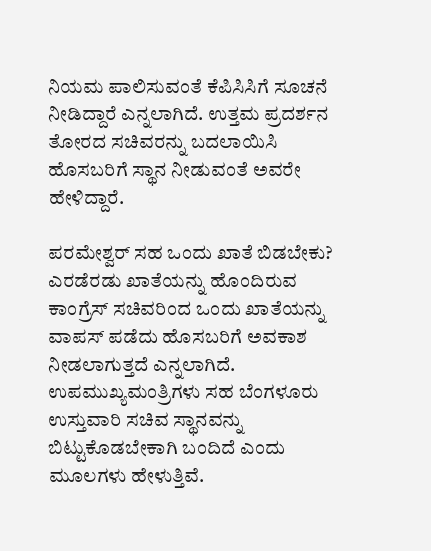ನಿಯಮ ಪಾಲಿಸುವಂತೆ ಕೆಪಿಸಿಸಿಗೆ ಸೂಚನೆ ನೀಡಿದ್ದಾರೆ ಎನ್ನಲಾಗಿದೆ. ಉತ್ತಮ ಪ್ರದರ್ಶನ ತೋರದ ಸಚಿವರನ್ನು ಬದಲಾಯಿಸಿ ಹೊಸಬರಿಗೆ ಸ್ಥಾನ ನೀಡುವಂತೆ ಅವರೇ ಹೇಳಿದ್ದಾರೆ.

ಪರಮೇಶ್ವರ್ ಸಹ ಒಂದು ಖಾತೆ ಬಿಡಬೇಕು?
ಎರಡೆರಡು ಖಾತೆಯನ್ನು ಹೊಂದಿರುವ ಕಾಂಗ್ರೆಸ್ ಸಚಿವರಿಂದ ಒಂದು ಖಾತೆಯನ್ನು ವಾಪಸ್ ಪಡೆದು ಹೊಸಬರಿಗೆ ಅವಕಾಶ ನೀಡಲಾಗುತ್ತದೆ ಎನ್ನಲಾಗಿದೆ. ಉಪಮುಖ್ಯಮಂತ್ರಿಗಳು ಸಹ ಬೆಂಗಳೂರು ಉಸ್ತುವಾರಿ ಸಚಿವ ಸ್ಥಾನವನ್ನು ಬಿಟ್ಟುಕೊಡಬೇಕಾಗಿ ಬಂದಿದೆ ಎಂದು ಮೂಲಗಳು ಹೇಳುತ್ತಿವೆ.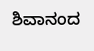ಶಿವಾನಂದ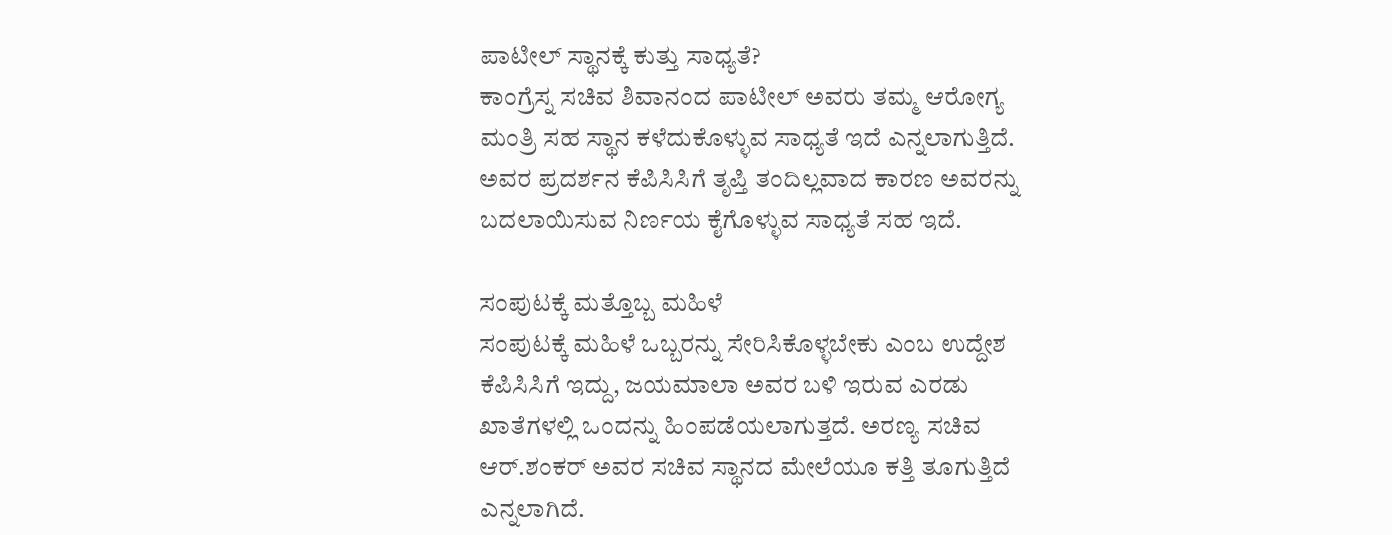ಪಾಟೀಲ್ ಸ್ಥಾನಕ್ಕೆ ಕುತ್ತು ಸಾಧ್ಯತೆ?
ಕಾಂಗ್ರೆಸ್ನ ಸಚಿವ ಶಿವಾನಂದ ಪಾಟೀಲ್ ಅವರು ತಮ್ಮ ಆರೋಗ್ಯ ಮಂತ್ರಿ ಸಹ ಸ್ಥಾನ ಕಳೆದುಕೊಳ್ಳುವ ಸಾಧ್ಯತೆ ಇದೆ ಎನ್ನಲಾಗುತ್ತಿದೆ. ಅವರ ಪ್ರದರ್ಶನ ಕೆಪಿಸಿಸಿಗೆ ತೃಪ್ತಿ ತಂದಿಲ್ಲವಾದ ಕಾರಣ ಅವರನ್ನು ಬದಲಾಯಿಸುವ ನಿರ್ಣಯ ಕೈಗೊಳ್ಳುವ ಸಾಧ್ಯತೆ ಸಹ ಇದೆ.

ಸಂಪುಟಕ್ಕೆ ಮತ್ತೊಬ್ಬ ಮಹಿಳೆ
ಸಂಪುಟಕ್ಕೆ ಮಹಿಳೆ ಒಬ್ಬರನ್ನು ಸೇರಿಸಿಕೊಳ್ಳಬೇಕು ಎಂಬ ಉದ್ದೇಶ ಕೆಪಿಸಿಸಿಗೆ ಇದ್ದು, ಜಯಮಾಲಾ ಅವರ ಬಳಿ ಇರುವ ಎರಡು ಖಾತೆಗಳಲ್ಲಿ ಒಂದನ್ನು ಹಿಂಪಡೆಯಲಾಗುತ್ತದೆ. ಅರಣ್ಯ ಸಚಿವ ಆರ್.ಶಂಕರ್ ಅವರ ಸಚಿವ ಸ್ಥಾನದ ಮೇಲೆಯೂ ಕತ್ತಿ ತೂಗುತ್ತಿದೆ ಎನ್ನಲಾಗಿದೆ.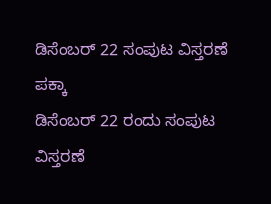ಡಿಸೆಂಬರ್ 22 ಸಂಪುಟ ವಿಸ್ತರಣೆ ಪಕ್ಕಾ
ಡಿಸೆಂಬರ್ 22 ರಂದು ಸಂಪುಟ ವಿಸ್ತರಣೆ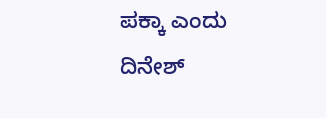ಪಕ್ಕಾ ಎಂದು ದಿನೇಶ್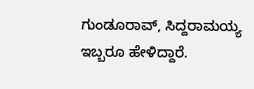ಗುಂಡೂರಾವ್, ಸಿದ್ದರಾಮಯ್ಯ ಇಬ್ಬರೂ ಹೇಳಿದ್ದಾರೆ.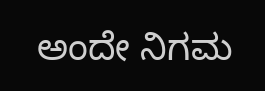ಅಂದೇ ನಿಗಮ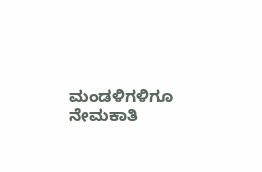ಮಂಡಳಿಗಳಿಗೂ ನೇಮಕಾತಿ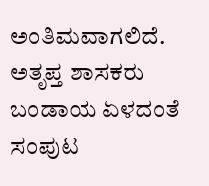ಅಂತಿಮವಾಗಲಿದೆ. ಅತೃಪ್ತ ಶಾಸಕರು ಬಂಡಾಯ ಏಳದಂತೆ ಸಂಪುಟ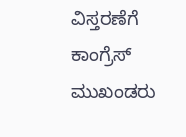ವಿಸ್ತರಣೆಗೆ ಕಾಂಗ್ರೆಸ್ ಮುಖಂಡರು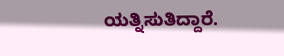ಯತ್ನಿಸುತಿದ್ದಾರೆ.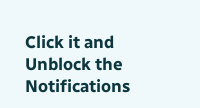Click it and Unblock the Notifications